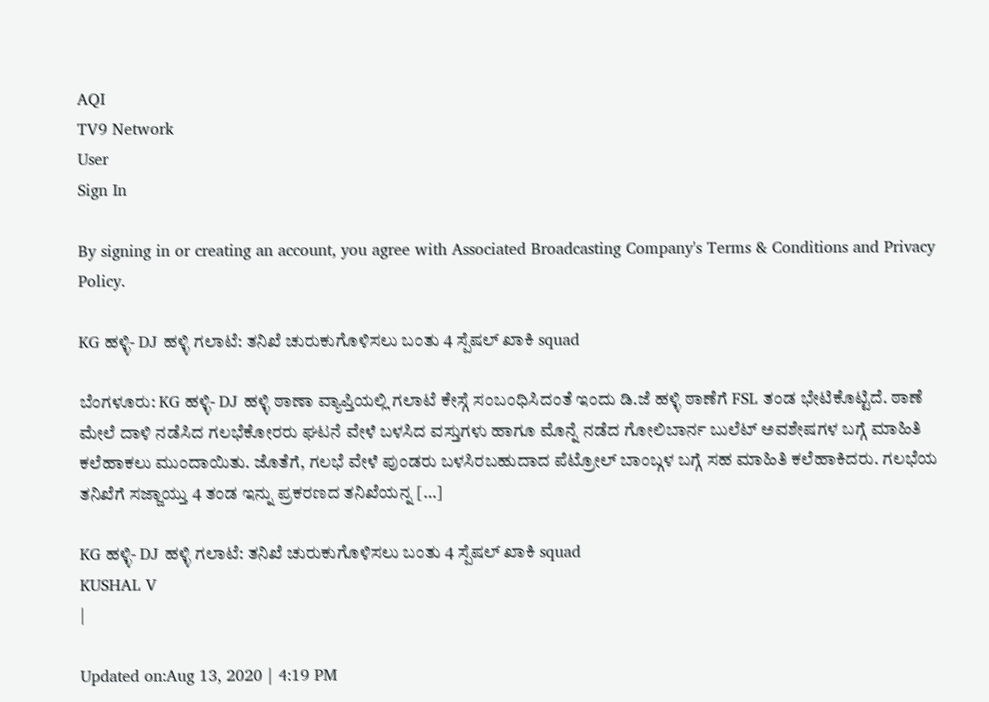AQI
TV9 Network
User
Sign In

By signing in or creating an account, you agree with Associated Broadcasting Company's Terms & Conditions and Privacy Policy.

KG ಹಳ್ಳಿ- DJ ಹಳ್ಳಿ ಗಲಾಟೆ: ತನಿಖೆ ಚುರುಕುಗೊಳಿಸಲು ಬಂತು 4 ಸ್ಪೆಷಲ್ ಖಾಕಿ squad

ಬೆಂಗಳೂರು: KG ಹಳ್ಳಿ- DJ ಹಳ್ಳಿ ಠಾಣಾ ವ್ಯಾಪ್ತಿಯಲ್ಲಿ ಗಲಾಟೆ ಕೇಸ್ಗೆ ಸಂಬಂಧಿಸಿದಂತೆ ಇಂದು ಡಿ.ಜೆ ಹಳ್ಳಿ ಠಾಣೆಗೆ FSL ತಂಡ ಭೇಟಿಕೊಟ್ಟಿದೆ. ಠಾಣೆ ಮೇಲೆ ದಾಳಿ ನಡೆಸಿದ ಗಲಭೆಕೋರರು ಘಟನೆ ವೇಳೆ ಬಳಸಿದ ವಸ್ತುಗಳು ಹಾಗೂ ಮೊನ್ನೆ ನಡೆದ ಗೋಲಿಬಾರ್ನ ಬುಲೆಟ್ ಅವಶೇಷಗಳ ಬಗ್ಗೆ ಮಾಹಿತಿ ಕಲೆಹಾಕಲು ಮುಂದಾಯಿತು. ಜೊತೆಗೆ, ಗಲಭೆ ವೇಳೆ ಪುಂಡರು ಬಳಸಿರಬಹುದಾದ ಪೆಟ್ರೋಲ್ ಬಾಂಬ್ಗಳ ಬಗ್ಗೆ ಸಹ ಮಾಹಿತಿ ಕಲೆಹಾಕಿದರು. ಗಲಭೆಯ ತನಿಖೆಗೆ ಸಜ್ಜಾಯ್ತು 4 ತಂಡ ಇನ್ನು ಪ್ರಕರಣದ ತನಿಖೆಯನ್ನ […]

KG ಹಳ್ಳಿ- DJ ಹಳ್ಳಿ ಗಲಾಟೆ: ತನಿಖೆ ಚುರುಕುಗೊಳಿಸಲು ಬಂತು 4 ಸ್ಪೆಷಲ್ ಖಾಕಿ squad
KUSHAL V
|

Updated on:Aug 13, 2020 | 4:19 PM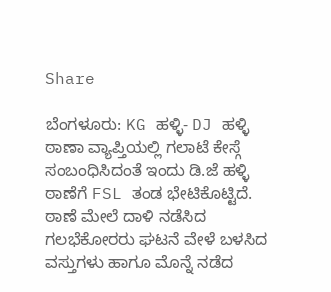Share

ಬೆಂಗಳೂರು: KG ಹಳ್ಳಿ- DJ ಹಳ್ಳಿ ಠಾಣಾ ವ್ಯಾಪ್ತಿಯಲ್ಲಿ ಗಲಾಟೆ ಕೇಸ್ಗೆ ಸಂಬಂಧಿಸಿದಂತೆ ಇಂದು ಡಿ.ಜೆ ಹಳ್ಳಿ ಠಾಣೆಗೆ FSL ತಂಡ ಭೇಟಿಕೊಟ್ಟಿದೆ. ಠಾಣೆ ಮೇಲೆ ದಾಳಿ ನಡೆಸಿದ ಗಲಭೆಕೋರರು ಘಟನೆ ವೇಳೆ ಬಳಸಿದ ವಸ್ತುಗಳು ಹಾಗೂ ಮೊನ್ನೆ ನಡೆದ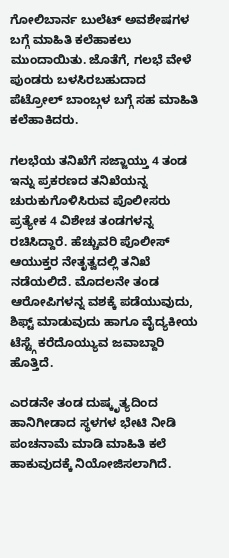ಗೋಲಿಬಾರ್ನ ಬುಲೆಟ್ ಅವಶೇಷಗಳ ಬಗ್ಗೆ ಮಾಹಿತಿ ಕಲೆಹಾಕಲು ಮುಂದಾಯಿತು. ಜೊತೆಗೆ, ಗಲಭೆ ವೇಳೆ ಪುಂಡರು ಬಳಸಿರಬಹುದಾದ ಪೆಟ್ರೋಲ್ ಬಾಂಬ್ಗಳ ಬಗ್ಗೆ ಸಹ ಮಾಹಿತಿ ಕಲೆಹಾಕಿದರು.

ಗಲಭೆಯ ತನಿಖೆಗೆ ಸಜ್ಜಾಯ್ತು 4 ತಂಡ ಇನ್ನು ಪ್ರಕರಣದ ತನಿಖೆಯನ್ನ ಚುರುಕುಗೊಳಿಸಿರುವ ಪೊಲೀಸರು ಪ್ರತ್ಯೇಕ 4 ವಿಶೇಚ ತಂಡಗಳನ್ನ ರಚಿಸಿದ್ದಾರೆ. ಹೆಚ್ಚುವರಿ ಪೊಲೀಸ್ ಆಯುಕ್ತರ ನೇತೃತ್ವದಲ್ಲಿ ತನಿಖೆ ನಡೆಯಲಿದೆ. ಮೊದಲನೇ ತಂಡ ಆರೋಪಿಗಳನ್ನ ವಶಕ್ಕೆ ಪಡೆಯುವುದು, ಶಿಫ್ಟ್ ಮಾಡುವುದು ಹಾಗೂ ವೈದ್ಯಕೀಯ ಟೆಸ್ಟ್ಗೆ ಕರೆದೊಯ್ಯುವ ಜವಾಬ್ದಾರಿ ಹೊತ್ತಿದೆ.

ಎರಡನೇ ತಂಡ ದುಷ್ಕೃತ್ಯದಿಂದ ಹಾನಿಗೀಡಾದ ಸ್ಥಳಗಳ ಭೇಟಿ ನೀಡಿ ಪಂಚನಾಮೆ ಮಾಡಿ ಮಾಹಿತಿ ಕಲೆ ಹಾಕುವುದಕ್ಕೆ ನಿಯೋಜಿಸಲಾಗಿದೆ.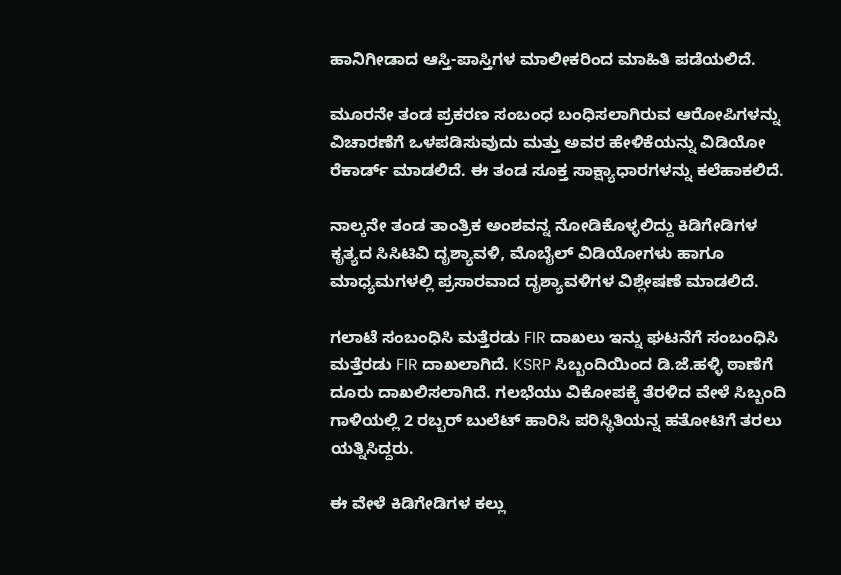ಹಾನಿಗೀಡಾದ ಆಸ್ತಿ-ಪಾಸ್ತಿಗಳ ಮಾಲೀಕರಿಂದ ಮಾಹಿತಿ ಪಡೆಯಲಿದೆ.

ಮೂರನೇ ತಂಡ ಪ್ರಕರಣ ಸಂಬಂಧ ಬಂಧಿಸಲಾಗಿರುವ ಆರೋಪಿಗಳನ್ನು ವಿಚಾರಣೆಗೆ ಒಳಪಡಿಸುವುದು ಮತ್ತು ಅವರ ಹೇಳಿಕೆಯನ್ನು ವಿಡಿಯೋ ರೆಕಾರ್ಡ್ ಮಾಡಲಿದೆ. ಈ ತಂಡ ಸೂಕ್ತ ಸಾಕ್ಷ್ಯಾಧಾರಗಳನ್ನು ಕಲೆಹಾಕಲಿದೆ.

ನಾಲ್ಕನೇ ತಂಡ ತಾಂತ್ರಿಕ ಅಂಶವನ್ನ ನೋಡಿಕೊಳ್ಳಲಿದ್ದು ಕಿಡಿಗೇಡಿಗಳ ಕೃತ್ಯದ ಸಿಸಿಟಿವಿ ದೃಶ್ಯಾವಳಿ, ಮೊಬೈಲ್ ವಿಡಿಯೋಗಳು ಹಾಗೂ ಮಾಧ್ಯಮಗಳಲ್ಲಿ ಪ್ರಸಾರವಾದ ದೃಶ್ಯಾವಳಿಗಳ ವಿಶ್ಲೇಷಣೆ ಮಾಡಲಿದೆ.

ಗಲಾಟೆ ಸಂಬಂಧಿಸಿ ಮತ್ತೆರಡು FIR ದಾಖಲು ಇನ್ನು ಘಟನೆಗೆ ಸಂಬಂಧಿಸಿ ಮತ್ತೆರಡು FIR ದಾಖಲಾಗಿದೆ. KSRP ಸಿಬ್ಬಂದಿಯಿಂದ ಡಿ.ಜೆ.ಹಳ್ಳಿ ಠಾಣೆಗೆ ದೂರು ದಾಖಲಿಸಲಾಗಿದೆ. ಗಲಭೆಯು ವಿಕೋಪಕ್ಕೆ ತೆರಳಿದ ವೇಳೆ ಸಿಬ್ಬಂದಿ ಗಾಳಿಯಲ್ಲಿ 2 ರಬ್ಬರ್ ಬುಲೆಟ್ ಹಾರಿಸಿ ಪರಿಸ್ಥಿತಿಯನ್ನ ಹತೋಟಿಗೆ ತರಲು ಯತ್ನಿಸಿದ್ದರು.

ಈ ವೇಳೆ ಕಿಡಿಗೇಡಿಗಳ ಕಲ್ಲು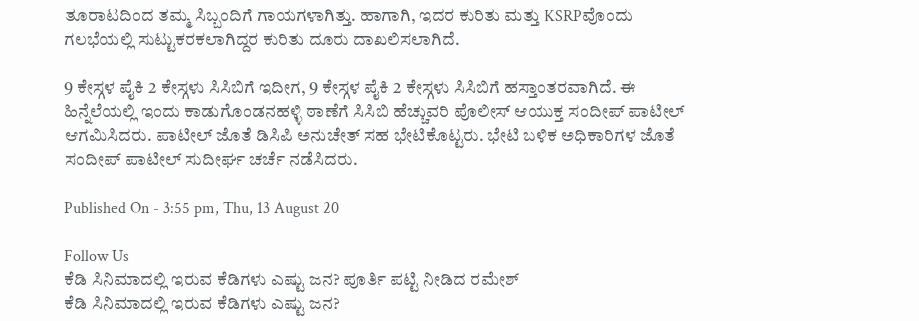ತೂರಾಟದಿಂದ ತಮ್ಮ ಸಿಬ್ಬಂದಿಗೆ ಗಾಯಗಳಾಗಿತ್ತು. ಹಾಗಾಗಿ, ಇದರ ಕುರಿತು ಮತ್ತು KSRPವೊಂದು ಗಲಭೆಯಲ್ಲಿ ಸುಟ್ಟು‌ಕರಕಲಾಗಿದ್ದರ ಕುರಿತು ದೂರು ದಾಖಲಿಸಲಾಗಿದೆ.

9 ಕೇಸ್ಗಳ ಪೈಕಿ 2 ಕೇಸ್ಗಳು ಸಿಸಿಬಿಗೆ ಇದೀಗ, 9 ಕೇಸ್ಗಳ ಪೈಕಿ 2 ಕೇಸ್ಗಳು ಸಿಸಿಬಿಗೆ ಹಸ್ತಾಂತರವಾಗಿದೆ. ಈ ಹಿನ್ನೆಲೆಯಲ್ಲಿ ಇಂದು ಕಾಡುಗೊಂಡನಹಳ್ಳಿ ಠಾಣೆಗೆ ಸಿಸಿಬಿ ಹೆಚ್ಚುವರಿ ಪೊಲೀಸ್ ಆಯುಕ್ತ ಸಂದೀಪ್ ಪಾಟೀಲ್ ಆಗಮಿಸಿದರು. ಪಾಟೀಲ್ ಜೊತೆ ಡಿಸಿಪಿ ಅನುಚೇತ್ ಸಹ ಭೇಟಿಕೊಟ್ಟರು. ಭೇಟಿ ಬಳಿಕ ಅಧಿಕಾರಿಗಳ ಜೊತೆ ಸಂದೀಪ್ ಪಾಟೀಲ್ ಸುದೀರ್ಘ ಚರ್ಚೆ ನಡೆಸಿದರು.

Published On - 3:55 pm, Thu, 13 August 20

Follow Us
ಕೆಡಿ ಸಿನಿಮಾದಲ್ಲಿ ಇರುವ ಕೆಡಿಗಳು ಎಷ್ಟು ಜನ? ಪೂರ್ತಿ ಪಟ್ಟಿ ನೀಡಿದ ರಮೇಶ್
ಕೆಡಿ ಸಿನಿಮಾದಲ್ಲಿ ಇರುವ ಕೆಡಿಗಳು ಎಷ್ಟು ಜನ?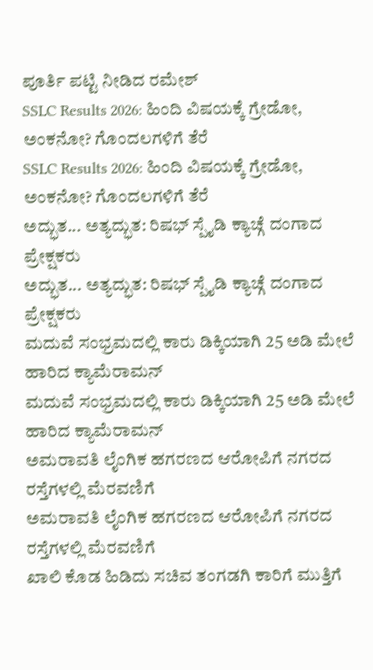ಪೂರ್ತಿ ಪಟ್ಟಿ ನೀಡಿದ ರಮೇಶ್
SSLC Results 2026: ಹಿಂದಿ ವಿಷಯಕ್ಕೆ ಗ್ರೇಡೋ, ಅಂಕನೋ? ಗೊಂದಲಗಳಿಗೆ ತೆರೆ
SSLC Results 2026: ಹಿಂದಿ ವಿಷಯಕ್ಕೆ ಗ್ರೇಡೋ, ಅಂಕನೋ? ಗೊಂದಲಗಳಿಗೆ ತೆರೆ
ಅದ್ಭುತ... ಅತ್ಯದ್ಭುತ: ರಿಷಭ್ ಸ್ಪೈಡಿ ಕ್ಯಾಚ್ಗೆ ದಂಗಾದ ಪ್ರೇಕ್ಷಕರು
ಅದ್ಭುತ... ಅತ್ಯದ್ಭುತ: ರಿಷಭ್ ಸ್ಪೈಡಿ ಕ್ಯಾಚ್ಗೆ ದಂಗಾದ ಪ್ರೇಕ್ಷಕರು
ಮದುವೆ ಸಂಭ್ರಮದಲ್ಲಿ ಕಾರು ಡಿಕ್ಕಿಯಾಗಿ 25 ಅಡಿ ಮೇಲೆ ಹಾರಿದ ಕ್ಯಾಮೆರಾಮನ್
ಮದುವೆ ಸಂಭ್ರಮದಲ್ಲಿ ಕಾರು ಡಿಕ್ಕಿಯಾಗಿ 25 ಅಡಿ ಮೇಲೆ ಹಾರಿದ ಕ್ಯಾಮೆರಾಮನ್
ಅಮರಾವತಿ ಲೈಂಗಿಕ ಹಗರಣದ ಆರೋಪಿಗೆ ನಗರದ ರಸ್ತೆಗಳಲ್ಲಿ ಮೆರವಣಿಗೆ
ಅಮರಾವತಿ ಲೈಂಗಿಕ ಹಗರಣದ ಆರೋಪಿಗೆ ನಗರದ ರಸ್ತೆಗಳಲ್ಲಿ ಮೆರವಣಿಗೆ
ಖಾಲಿ ಕೊಡ ಹಿಡಿದು ಸಚಿವ ತಂಗಡಗಿ ಕಾರಿಗೆ ಮುತ್ತಿಗೆ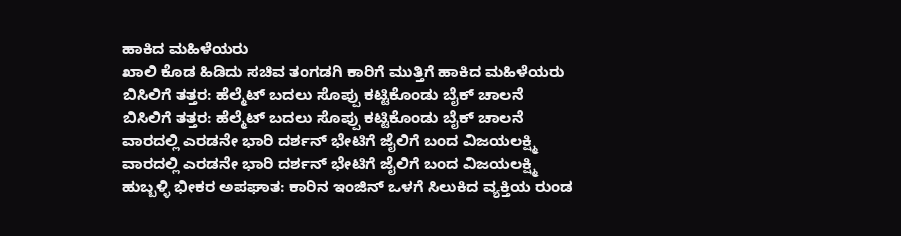ಹಾಕಿದ ಮಹಿಳೆಯರು
ಖಾಲಿ ಕೊಡ ಹಿಡಿದು ಸಚಿವ ತಂಗಡಗಿ ಕಾರಿಗೆ ಮುತ್ತಿಗೆ ಹಾಕಿದ ಮಹಿಳೆಯರು
ಬಿಸಿಲಿಗೆ ತತ್ತರ: ಹೆಲ್ಮೆಟ್ ಬದಲು ಸೊಪ್ಪು ಕಟ್ಟಿಕೊಂಡು ಬೈಕ್ ಚಾಲನೆ
ಬಿಸಿಲಿಗೆ ತತ್ತರ: ಹೆಲ್ಮೆಟ್ ಬದಲು ಸೊಪ್ಪು ಕಟ್ಟಿಕೊಂಡು ಬೈಕ್ ಚಾಲನೆ
ವಾರದಲ್ಲಿ ಎರಡನೇ ಭಾರಿ ದರ್ಶನ್ ಭೇಟಿಗೆ ಜೈಲಿಗೆ ಬಂದ ವಿಜಯಲಕ್ಷ್ಮಿ
ವಾರದಲ್ಲಿ ಎರಡನೇ ಭಾರಿ ದರ್ಶನ್ ಭೇಟಿಗೆ ಜೈಲಿಗೆ ಬಂದ ವಿಜಯಲಕ್ಷ್ಮಿ
ಹುಬ್ಬಳ್ಳಿ ಭೀಕರ ಅಪಘಾತ: ಕಾರಿನ ಇಂಜಿನ್ ಒಳಗೆ ಸಿಲುಕಿದ ವ್ಯಕ್ತಿಯ ರುಂಡ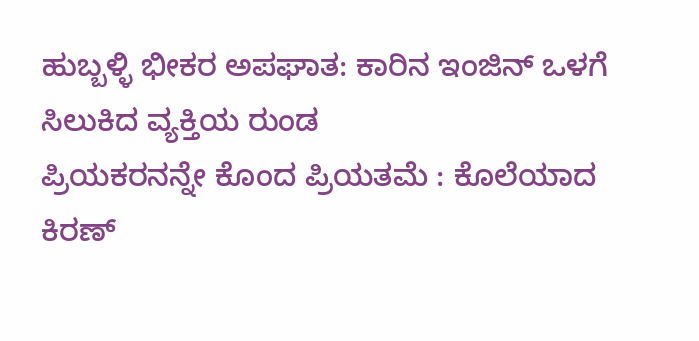ಹುಬ್ಬಳ್ಳಿ ಭೀಕರ ಅಪಘಾತ: ಕಾರಿನ ಇಂಜಿನ್ ಒಳಗೆ ಸಿಲುಕಿದ ವ್ಯಕ್ತಿಯ ರುಂಡ
ಪ್ರಿಯಕರನನ್ನೇ ಕೊಂದ ಪ್ರಿಯತಮೆ : ಕೊಲೆಯಾದ ಕಿರಣ್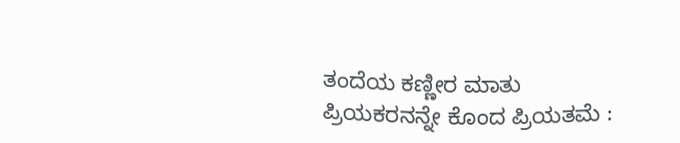ತಂದೆಯ ಕಣ್ಣೀರ ಮಾತು
ಪ್ರಿಯಕರನನ್ನೇ ಕೊಂದ ಪ್ರಿಯತಮೆ :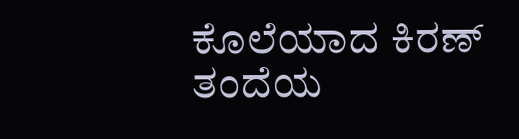ಕೊಲೆಯಾದ ಕಿರಣ್ ತಂದೆಯ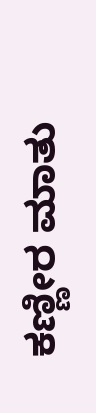ಕಣ್ಣೀರ ಮಾತು